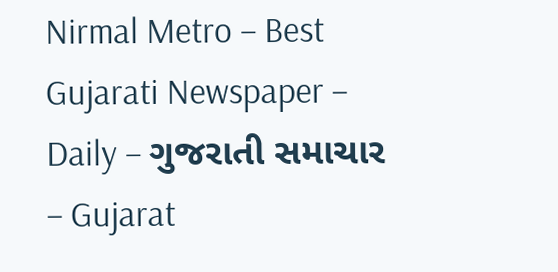Nirmal Metro – Best Gujarati Newspaper – Daily – ગુજરાતી સમાચાર – Gujarat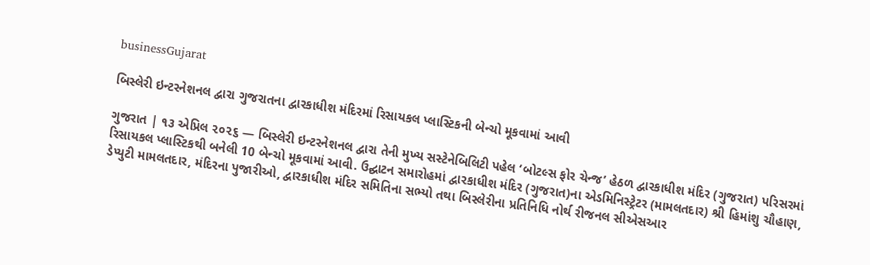businessGujarat

બિસ્લેરી ઇન્ટરનેશનલ દ્વારા ગુજરાતના દ્વારકાધીશ મંદિરમાં રિસાયકલ પ્લાસ્ટિકની બેન્ચો મૂકવામાં આવી

ગુજરાત | ૧૩ એપ્રિલ ૨૦૨૬ — બિસ્લેરી ઇન્ટરનેશનલ દ્વારા તેની મુખ્ય સસ્ટેનેબિલિટી પહેલ ‘બોટલ્સ ફોર ચેન્જ’ હેઠળ દ્વારકાધીશ મંદિર (ગુજરાત) પરિસરમાં રિસાયકલ પ્લાસ્ટિકથી બનેલી 10 બેન્ચો મૂકવામાં આવી. ઉદ્ઘાટન સમારોહમાં દ્વારકાધીશ મંદિર (ગુજરાત)ના એડમિનિસ્ટ્રેટર (મામલતદાર) શ્રી હિમાંશુ ચૌહાણ, ડેપ્યુટી મામલતદાર, મંદિરના પુજારીઓ, દ્વારકાધીશ મંદિર સમિતિના સભ્યો તથા બિસ્લેરીના પ્રતિનિધિ નોર્થ રીજનલ સીએસઆર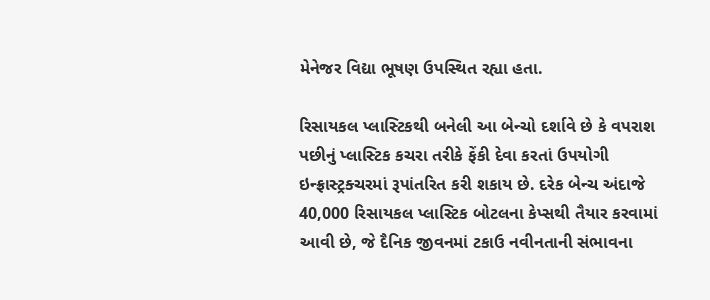મેનેજર વિદ્યા ભૂષણ ઉપસ્થિત રહ્યા હતા.

રિસાયકલ પ્લાસ્ટિકથી બનેલી આ બેન્ચો દર્શાવે છે કે વપરાશ પછીનું પ્લાસ્ટિક કચરા તરીકે ફેંકી દેવા કરતાં ઉપયોગી ઇન્ફ્રાસ્ટ્રક્ચરમાં રૂપાંતરિત કરી શકાય છે. દરેક બેન્ચ અંદાજે 40,000 રિસાયકલ પ્લાસ્ટિક બોટલના કેપ્સથી તૈયાર કરવામાં આવી છે, જે દૈનિક જીવનમાં ટકાઉ નવીનતાની સંભાવના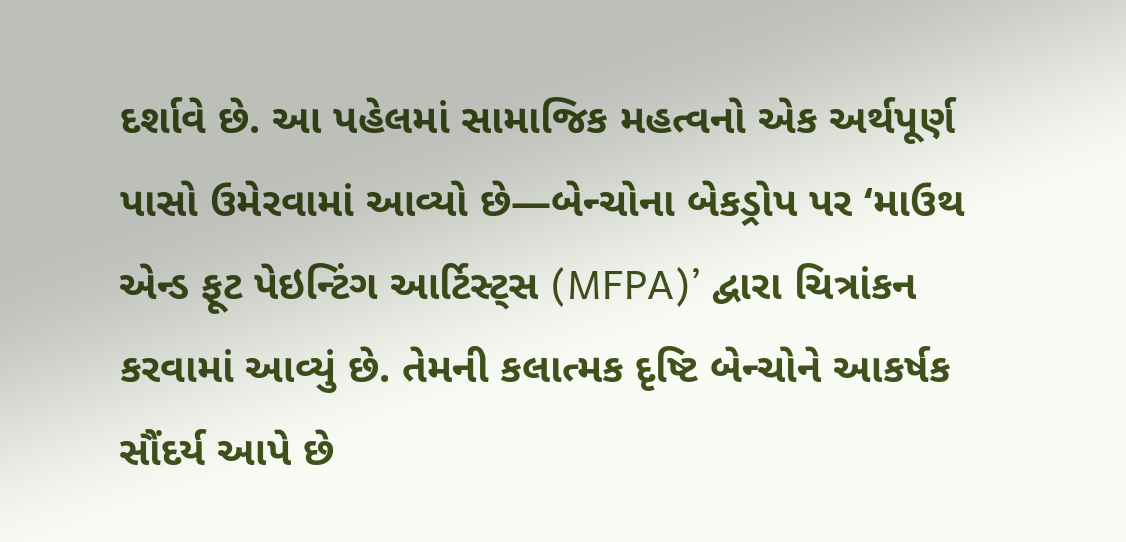દર્શાવે છે. આ પહેલમાં સામાજિક મહત્વનો એક અર્થપૂર્ણ પાસો ઉમેરવામાં આવ્યો છે—બેન્ચોના બેકડ્રોપ પર ‘માઉથ એન્ડ ફૂટ પેઇન્ટિંગ આર્ટિસ્ટ્સ (MFPA)’ દ્વારા ચિત્રાંકન કરવામાં આવ્યું છે. તેમની કલાત્મક દૃષ્ટિ બેન્ચોને આકર્ષક સૌંદર્ય આપે છે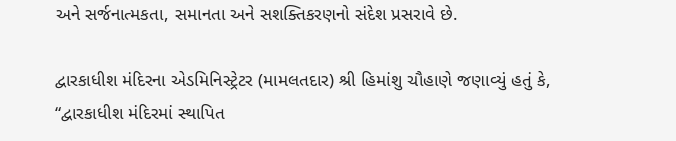અને સર્જનાત્મકતા, સમાનતા અને સશક્તિકરણનો સંદેશ પ્રસરાવે છે.

દ્વારકાધીશ મંદિરના એડમિનિસ્ટ્રેટર (મામલતદાર) શ્રી હિમાંશુ ચૌહાણે જણાવ્યું હતું કે, “દ્વારકાધીશ મંદિરમાં સ્થાપિત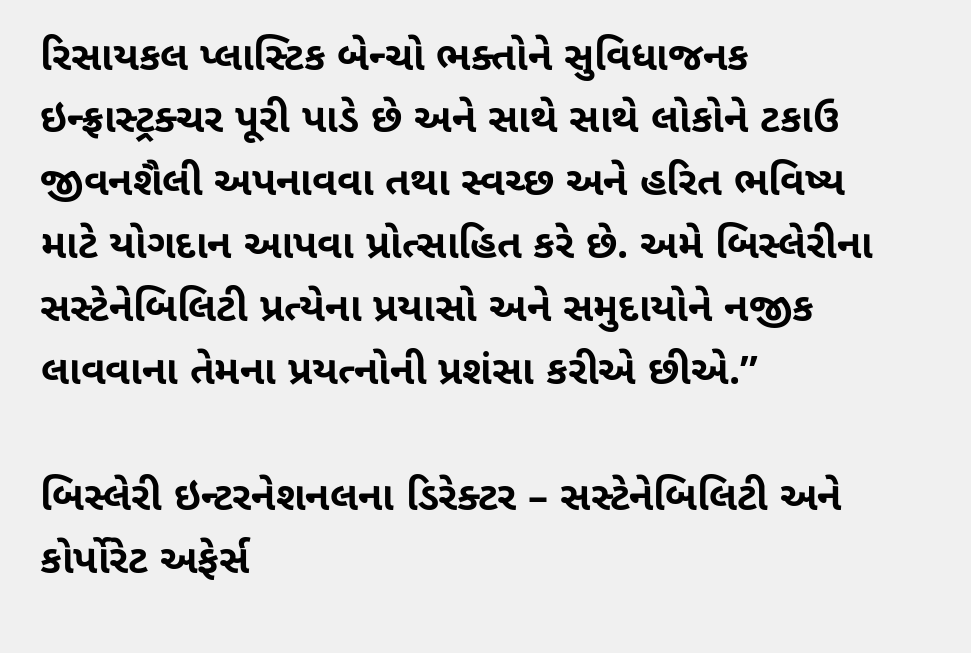રિસાયકલ પ્લાસ્ટિક બેન્ચો ભક્તોને સુવિધાજનક ઇન્ફ્રાસ્ટ્રક્ચર પૂરી પાડે છે અને સાથે સાથે લોકોને ટકાઉ જીવનશૈલી અપનાવવા તથા સ્વચ્છ અને હરિત ભવિષ્ય માટે યોગદાન આપવા પ્રોત્સાહિત કરે છે. અમે બિસ્લેરીના સસ્ટેનેબિલિટી પ્રત્યેના પ્રયાસો અને સમુદાયોને નજીક લાવવાના તેમના પ્રયત્નોની પ્રશંસા કરીએ છીએ.”

બિસ્લેરી ઇન્ટરનેશનલના ડિરેક્ટર – સસ્ટેનેબિલિટી અને કોર્પોરેટ અફેર્સ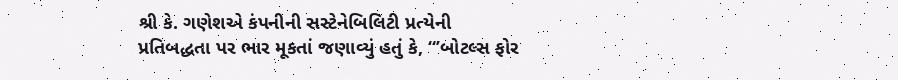શ્રી કે. ગણેશએ કંપનીની સસ્ટેનેબિલિટી પ્રત્યેની પ્રતિબદ્ધતા પર ભાર મૂકતાં જણાવ્યું હતું કે, “’બોટલ્સ ફોર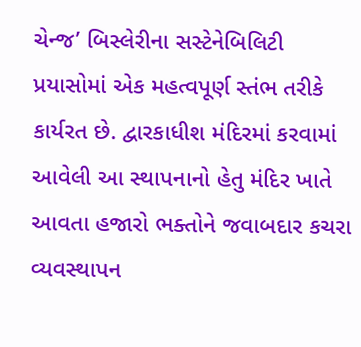ચેન્જ’ બિસ્લેરીના સસ્ટેનેબિલિટી પ્રયાસોમાં એક મહત્વપૂર્ણ સ્તંભ તરીકે કાર્યરત છે. દ્વારકાધીશ મંદિરમાં કરવામાં આવેલી આ સ્થાપનાનો હેતુ મંદિર ખાતે આવતા હજારો ભક્તોને જવાબદાર કચરા વ્યવસ્થાપન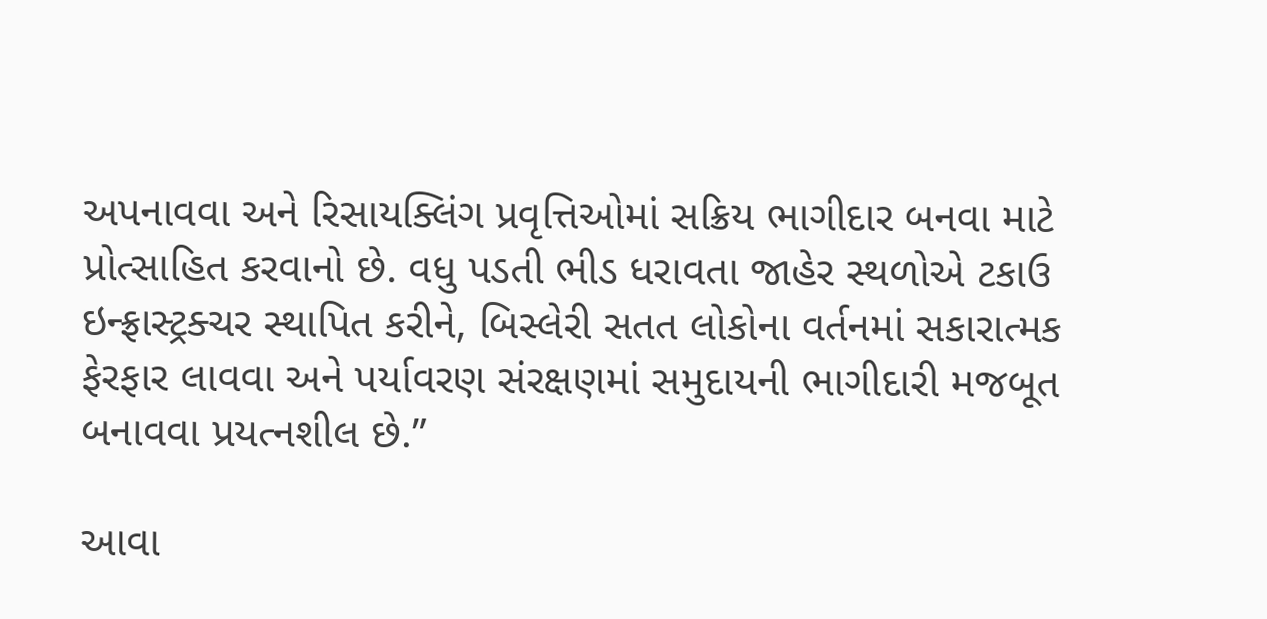અપનાવવા અને રિસાયક્લિંગ પ્રવૃત્તિઓમાં સક્રિય ભાગીદાર બનવા માટે પ્રોત્સાહિત કરવાનો છે. વધુ પડતી ભીડ ધરાવતા જાહેર સ્થળોએ ટકાઉ ઇન્ફ્રાસ્ટ્રક્ચર સ્થાપિત કરીને, બિસ્લેરી સતત લોકોના વર્તનમાં સકારાત્મક ફેરફાર લાવવા અને પર્યાવરણ સંરક્ષણમાં સમુદાયની ભાગીદારી મજબૂત બનાવવા પ્રયત્નશીલ છે.”

આવા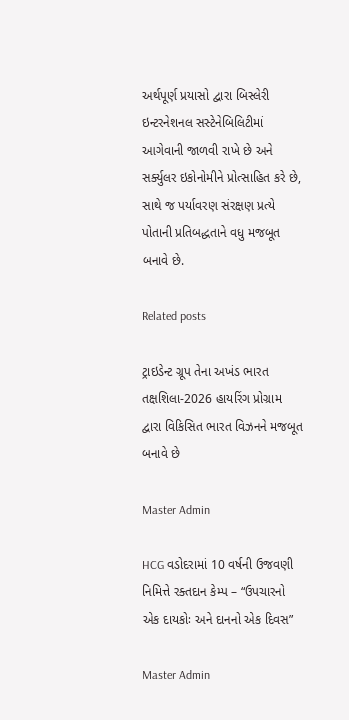અર્થપૂર્ણ પ્રયાસો દ્વારા બિસ્લેરી ઇન્ટરનેશનલ સસ્ટેનેબિલિટીમાં આગેવાની જાળવી રાખે છે અને સર્ક્યુલર ઇકોનોમીને પ્રોત્સાહિત કરે છે, સાથે જ પર્યાવરણ સંરક્ષણ પ્રત્યે પોતાની પ્રતિબદ્ધતાને વધુ મજબૂત બનાવે છે.

Related posts

ટ્રાઇડેન્ટ ગ્રૂપ તેના અખંડ ભારત તક્ષશિલા-2026 હાયરિંગ પ્રોગ્રામ દ્વારા વિકિસિત ભારત વિઝનને મજબૂત બનાવે છે

Master Admin

HCG વડોદરામાં 10 વર્ષની ઉજવણી નિમિત્તે રક્તદાન કેમ્પ – “ઉપચારનો એક દાયકોઃ અને દાનનો એક દિવસ”

Master Admin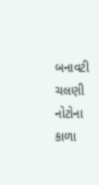બનાવટી ચલણી નોટોના કાળા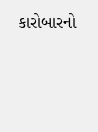કારોબારનો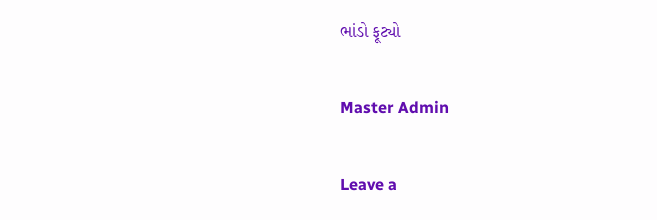ભાંડો ફૂટ્યો

Master Admin

Leave a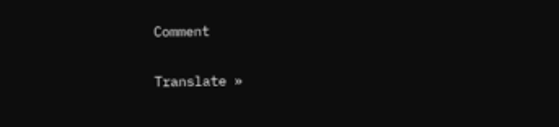Comment

Translate »